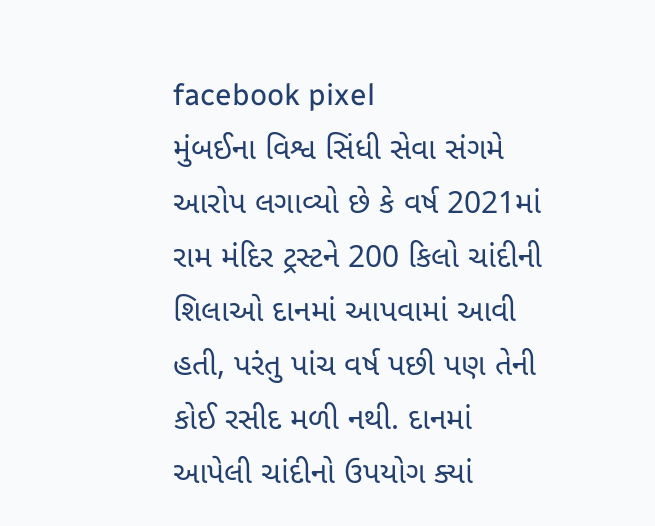facebook pixel
મુંબઈના વિશ્વ સિંધી સેવા સંગમે આરોપ લગાવ્યો છે કે વર્ષ 2021માં રામ મંદિર ટ્રસ્ટને 200 કિલો ચાંદીની શિલાઓ દાનમાં આપવામાં આવી હતી, પરંતુ પાંચ વર્ષ પછી પણ તેની કોઈ રસીદ મળી નથી. દાનમાં આપેલી ચાંદીનો ઉપયોગ ક્યાં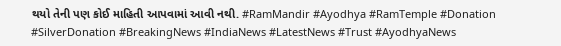થયો તેની પણ કોઈ માહિતી આપવામાં આવી નથી. #RamMandir #Ayodhya #RamTemple #Donation #SilverDonation #BreakingNews #IndiaNews #LatestNews #Trust #AyodhyaNews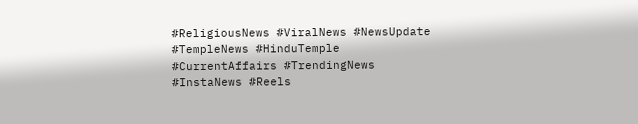#ReligiousNews #ViralNews #NewsUpdate #TempleNews #HinduTemple #CurrentAffairs #TrendingNews #InstaNews #Reels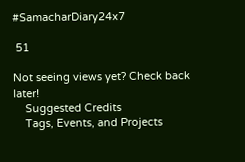#SamacharDiary24x7

 51

Not seeing views yet? Check back later!
    Suggested Credits
    Tags, Events, and Projects